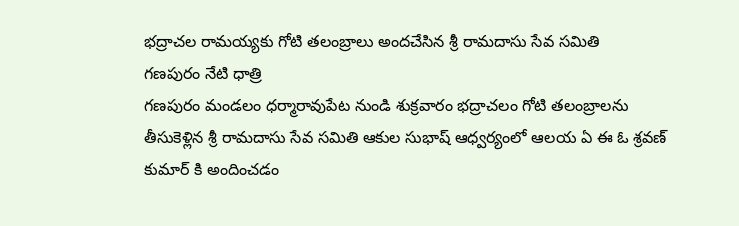భద్రాచల రామయ్యకు గోటి తలంబ్రాలు అందచేసిన శ్రీ రామదాసు సేవ సమితి
గణపురం నేటి ధాత్రి
గణపురం మండలం ధర్మారావుపేట నుండి శుక్రవారం భద్రాచలం గోటి తలంబ్రాలను తీసుకెళ్లిన శ్రీ రామదాసు సేవ సమితి ఆకుల సుభాష్ ఆధ్వర్యంలో ఆలయ ఏ ఈ ఓ శ్రవణ్ కుమార్ కి అందించడం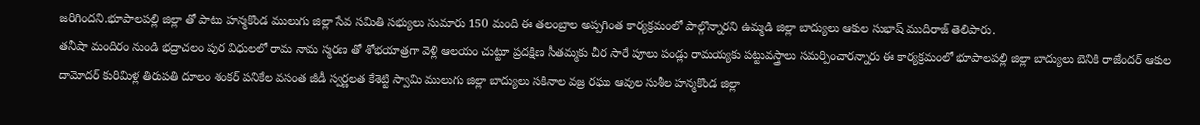జరిగిందని.భూపాలపల్లి జిల్లా తో పాటు హన్మకొండ ములుగు జిల్లా సేవ సమితి సభ్యులు సుమారు 150 మంది ఈ తలంబ్రాల అప్పగింత కార్యక్రమంలో పాల్గొన్నారని ఉమ్మడి జిల్లా బాద్యులు ఆకుల సుభాష్ ముదిరాజ్ తెలిపారు.
తనీషా మందిరం నుండి భద్రాచలం పుర విధులలో రామ నామ స్మరణ తో శోభయాత్రగా వెళ్లి ఆలయం చుట్టూ ప్రదక్షిణ సీతమ్మకు చీర సారే పూలు పండ్లు రామయ్యకు పట్టువస్త్రాలు సమర్పించారన్నారు ఈ కార్యక్రమంలో భూపాలపల్లి జిల్లా బాద్యులు బెనికి రాజేందర్ ఆకుల దామోదర్ కురిమిళ్ల తిరుపతి దూలం శంకర్ పనికేల వసంత జీడీ స్వర్ణలత కేశెట్టి స్వామి ములుగు జిల్లా బాద్యులు సకినాల వజ్ర రఘు ఆవుల సుశీల హన్మకొండ జిల్లా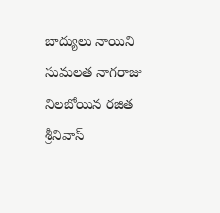బాద్యులు నాయిని సుమలత నాగరాజు నిలబోయిన రజిత శ్రీనివాస్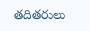తదితరులు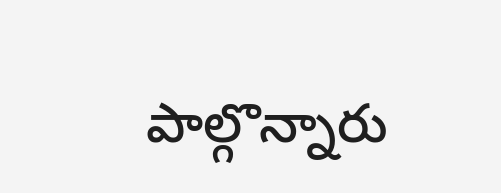పాల్గొన్నారు